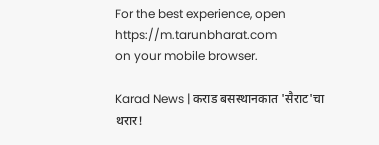For the best experience, open
https://m.tarunbharat.com
on your mobile browser.

Karad News | कराड बसस्थानकात 'सैराट'चा थरार!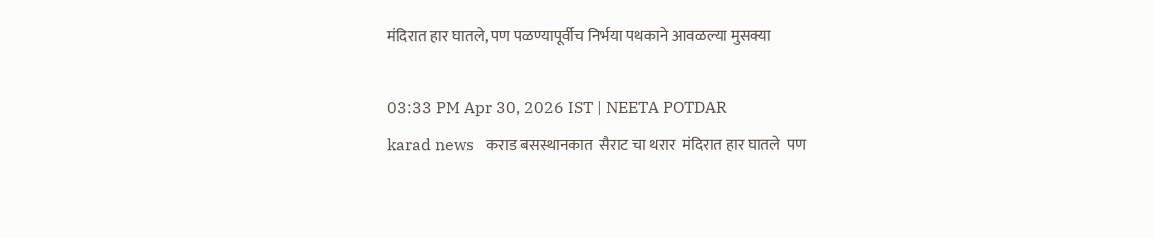मंदिरात हार घातले, पण पळण्यापूर्वीच निर्भया पथकाने आवळल्या मुसक्या

03:33 PM Apr 30, 2026 IST | NEETA POTDAR
karad news   कराड बसस्थानकात  सैराट चा थरार  मंदिरात हार घातले  पण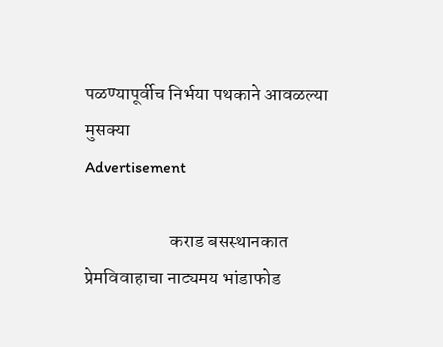पळण्यापूर्वीच निर्भया पथकाने आवळल्या मुसक्या
Advertisement

                       कराड बसस्थानकात प्रेमविवाहाचा नाट्यमय भांडाफोड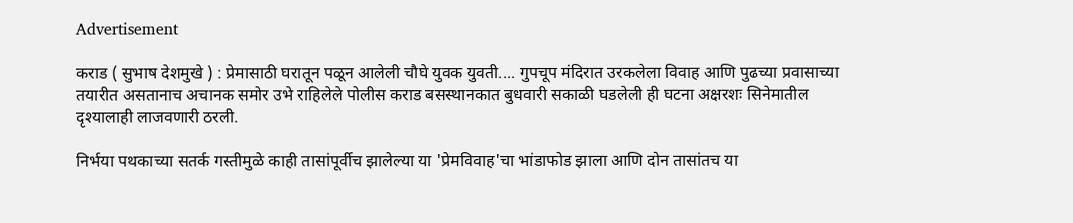Advertisement

कराड ( सुभाष देशमुखे ) : प्रेमासाठी घरातून पळून आलेली चौघे युवक युवती.... गुपचूप मंदिरात उरकलेला विवाह आणि पुढच्या प्रवासाच्या तयारीत असतानाच अचानक समोर उभे राहिलेले पोलीस कराड बसस्थानकात बुधवारी सकाळी घडलेली ही घटना अक्षरशः सिनेमातील दृश्यालाही लाजवणारी ठरली.

निर्भया पथकाच्या सतर्क गस्तीमुळे काही तासांपूर्वीच झालेल्या या 'प्रेमविवाह'चा भांडाफोड झाला आणि दोन तासांतच या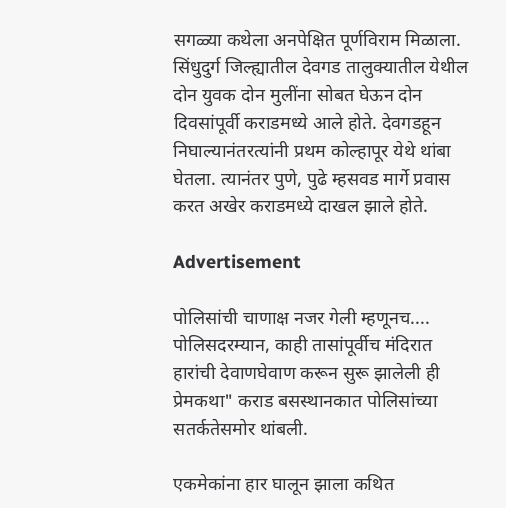सगळ्या कथेला अनपेक्षित पूर्णविराम मिळाला. सिंधुदुर्ग जिल्ह्यातील देवगड तालुक्यातील येथील दोन युवक दोन मुलींना सोबत घेऊन दोन दिवसांपूर्वी कराडमध्ये आले होते. देवगडहून निघाल्यानंतरत्यांनी प्रथम कोल्हापूर येथे थांबा घेतला. त्यानंतर पुणे, पुढे म्हसवड मार्गे प्रवास करत अखेर कराडमध्ये दाखल झाले होते.

Advertisement

पोलिसांची चाणाक्ष नजर गेली म्हणूनच....
पोलिसदरम्यान, काही तासांपूर्वीच मंदिरात हारांची देवाणघेवाण करून सुरू झालेली ही प्रेमकथा" कराड बसस्थानकात पोलिसांच्या सतर्कतेसमोर थांबली.

एकमेकांना हार घालून झाला कथित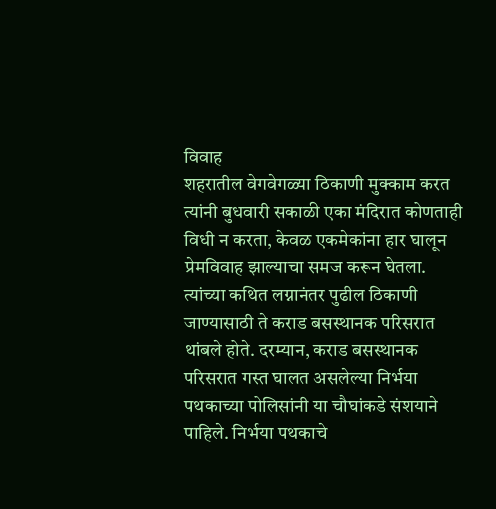विवाह
शहरातील वेगवेगळ्या ठिकाणी मुक्काम करत त्यांनी बुधवारी सकाळी एका मंदिरात कोणताही विधी न करता, केवळ एकमेकांना हार घालून प्रेमविवाह झाल्याचा समज करून घेतला. त्यांच्या कथित लग्नानंतर पुढील ठिकाणी जाण्यासाठी ते कराड बसस्थानक परिसरात थांबले होते. दरम्यान, कराड बसस्थानक परिसरात गस्त घालत असलेल्या निर्भया पथकाच्या पोलिसांनी या चौघांकडे संशयाने पाहिले. निर्भया पथकाचे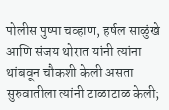पोलीस पुष्पा चव्हाण, हर्षल साळुंखे आणि संजय थोरात यांनी त्यांना थांबवून चौकशी केली असता सुरुवातीला त्यांनी टाळाटाळ केली;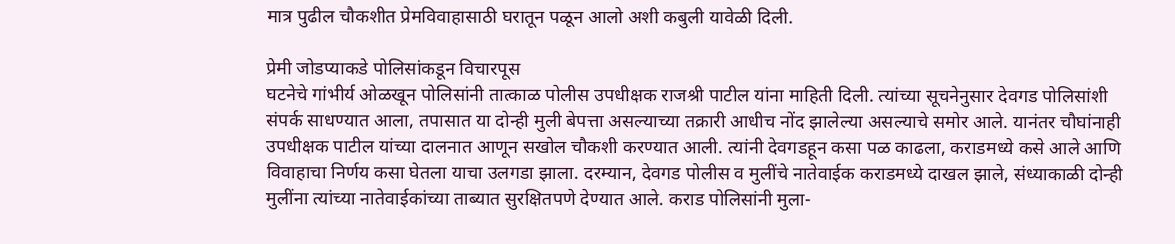मात्र पुढील चौकशीत प्रेमविवाहासाठी घरातून पळून आलो अशी कबुली यावेळी दिली.

प्रेमी जोडप्याकडे पोलिसांकडून विचारपूस
घटनेचे गांभीर्य ओळखून पोलिसांनी तात्काळ पोलीस उपधीक्षक राजश्री पाटील यांना माहिती दिली. त्यांच्या सूचनेनुसार देवगड पोलिसांशी संपर्क साधण्यात आला, तपासात या दोन्ही मुली बेपत्ता असल्याच्या तक्रारी आधीच नोंद झालेल्या असल्याचे समोर आले. यानंतर चौघांनाही उपधीक्षक पाटील यांच्या दालनात आणून सखोल चौकशी करण्यात आली. त्यांनी देवगडहून कसा पळ काढला, कराडमध्ये कसे आले आणि विवाहाचा निर्णय कसा घेतला याचा उलगडा झाला. दरम्यान, देवगड पोलीस व मुलींचे नातेवाईक कराडमध्ये दाखल झाले, संध्याकाळी दोन्ही मुलींना त्यांच्या नातेवाईकांच्या ताब्यात सुरक्षितपणे देण्यात आले. कराड पोलिसांनी मुला-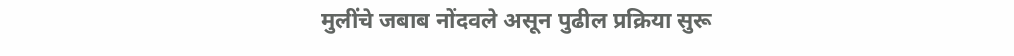मुलींचे जबाब नोंदवले असून पुढील प्रक्रिया सुरू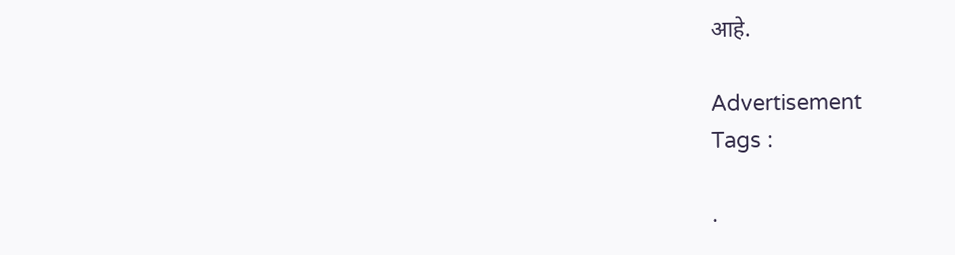आहे.

Advertisement
Tags :

.